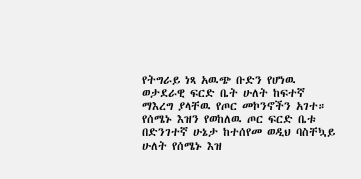የትግራይ ነጻ አዉጭ ቡድን የሆነዉ ወታደራዊ ፍርድ ቤት ሁለት ከፍተኛ ማእረግ ያላቸዉ የጦር መኮንኖችን አገተ። የሰሜኑ እዝን የወከለዉ ጦር ፍርድ ቤቱ በድንገተኛ ሁኔታ ከተሰየመ ወዲህ ባስቸኳይ ሁለት የሰሜኑ እዝ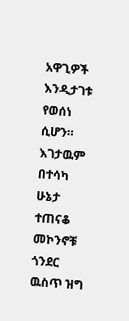አዋጊዎች እንዲታገቱ የወሰነ ሲሆን። እገታዉም በተሳካ ሁኔታ ተጠናቆ መኮንኖቹ ጎንደር ዉስጥ ዝግ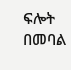ፍሎት በመባል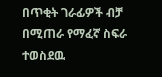በጥቂት ገራፊዎች ብቻ በሚጠራ የማፈኛ ስፍራ ተወስደዉ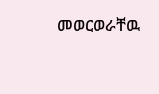መወርወራቸዉ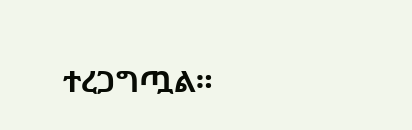ተረጋግጧል።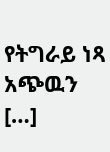የትግራይ ነጻ አጭዉን […]